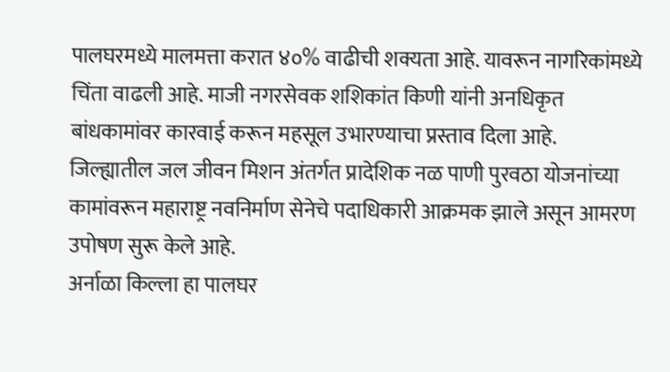पालघरमध्ये मालमत्ता करात ४०% वाढीची शक्यता आहे. यावरून नागरिकांमध्ये चिंता वाढली आहे. माजी नगरसेवक शशिकांत किणी यांनी अनधिकृत बांधकामांवर कारवाई करून महसूल उभारण्याचा प्रस्ताव दिला आहे.
जिल्ह्यातील जल जीवन मिशन अंतर्गत प्रादेशिक नळ पाणी पुरवठा योजनांच्या कामांवरून महाराष्ट्र नवनिर्माण सेनेचे पदाधिकारी आक्रमक झाले असून आमरण उपोषण सुरू केले आहे.
अर्नाळा किल्ला हा पालघर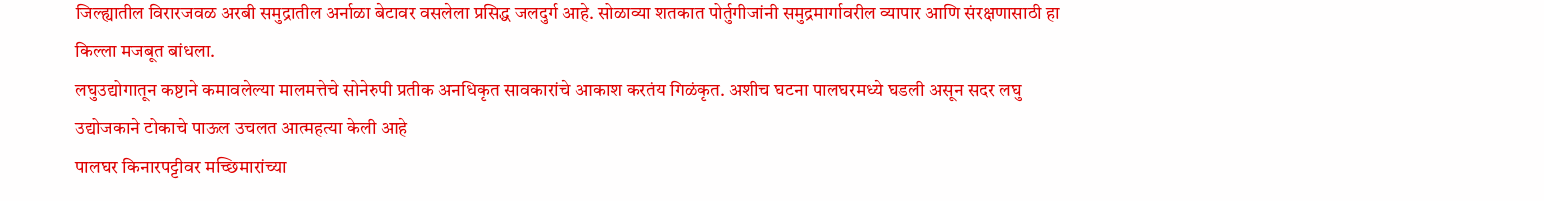जिल्ह्यातील विरारजवळ अरबी समुद्रातील अर्नाळा बेटावर वसलेला प्रसिद्ध जलदुर्ग आहे. सोळाव्या शतकात पोर्तुगीजांनी समुद्रमार्गावरील व्यापार आणि संरक्षणासाठी हा किल्ला मजबूत बांधला.
लघुउद्योगातून कष्टाने कमावलेल्या मालमत्तेचे सोनेरुपी प्रतीक अनधिकृत सावकारांचे आकाश करतंय गिळंकृत. अशीच घटना पालघरमध्ये घडली असून सदर लघु उद्योजकाने टोकाचे पाऊल उचलत आत्महत्या केली आहे
पालघर किनारपट्टीवर मच्छिमारांच्या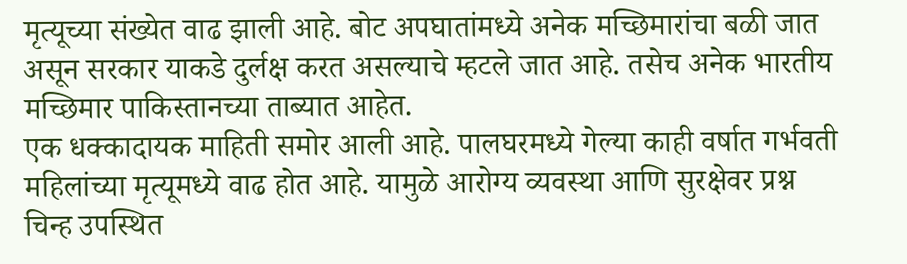मृत्यूच्या संख्येत वाढ झाली आहे. बोट अपघातांमध्ये अनेक मच्छिमारांचा बळी जात असून सरकार याकडे दुर्लक्ष करत असल्याचे म्हटले जात आहे. तसेच अनेक भारतीय मच्छिमार पाकिस्तानच्या ताब्यात आहेत.
एक धक्कादायक माहिती समोर आली आहे. पालघरमध्ये गेल्या काही वर्षात गर्भवती महिलांच्या मृत्यूमध्ये वाढ होत आहे. यामुळे आरोग्य व्यवस्था आणि सुरक्षेवर प्रश्न चिन्ह उपस्थित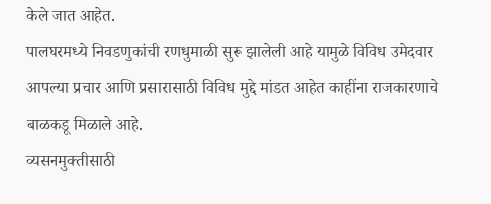केले जात आहेत.
पालघरमध्ये निवडणुकांची रणधुमाळी सुरू झालेली आहे यामुळे विविध उमेदवार आपल्या प्रचार आणि प्रसारासाठी विविध मुद्दे मांडत आहेत काहींना राजकारणाचे बाळकडू मिळाले आहे.
व्यसनमुक्तीसाठी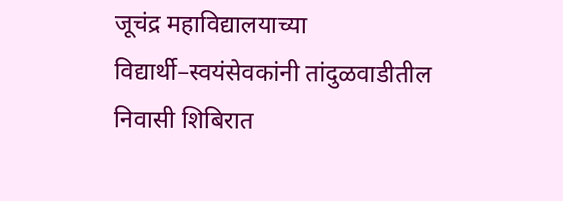जूचंद्र महाविद्यालयाच्या विद्यार्थी–स्वयंसेवकांनी तांदुळवाडीतील निवासी शिबिरात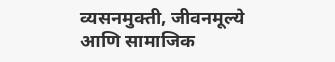व्यसनमुक्ती, जीवनमूल्ये आणि सामाजिक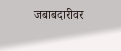जबाबदारीवर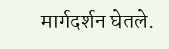मार्गदर्शन घेतले.